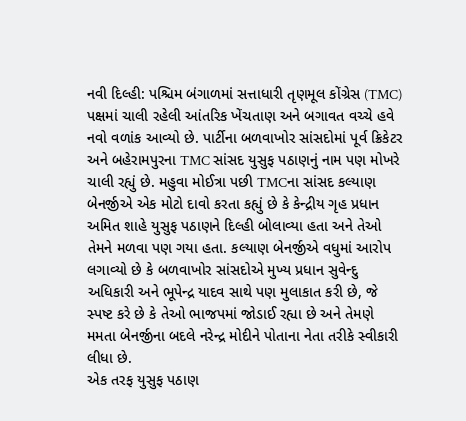નવી દિલ્હી: પશ્ચિમ બંગાળમાં સત્તાધારી તૃણમૂલ કોંગ્રેસ (TMC) પક્ષમાં ચાલી રહેલી આંતરિક ખેંચતાણ અને બગાવત વચ્ચે હવે નવો વળાંક આવ્યો છે. પાર્ટીના બળવાખોર સાંસદોમાં પૂર્વ ક્રિકેટર અને બહેરામપુરના TMC સાંસદ યુસુફ પઠાણનું નામ પણ મોખરે ચાલી રહ્યું છે. મહુવા મોઈત્રા પછી TMCના સાંસદ કલ્યાણ બેનર્જીએ એક મોટો દાવો કરતા કહ્યું છે કે કેન્દ્રીય ગૃહ પ્રધાન અમિત શાહે યુસુફ પઠાણને દિલ્હી બોલાવ્યા હતા અને તેઓ તેમને મળવા પણ ગયા હતા. કલ્યાણ બેનર્જીએ વધુમાં આરોપ લગાવ્યો છે કે બળવાખોર સાંસદોએ મુખ્ય પ્રધાન સુવેન્દુ અધિકારી અને ભૂપેન્દ્ર યાદવ સાથે પણ મુલાકાત કરી છે, જે સ્પષ્ટ કરે છે કે તેઓ ભાજપમાં જોડાઈ રહ્યા છે અને તેમણે મમતા બેનર્જીના બદલે નરેન્દ્ર મોદીને પોતાના નેતા તરીકે સ્વીકારી લીધા છે.
એક તરફ યુસુફ પઠાણ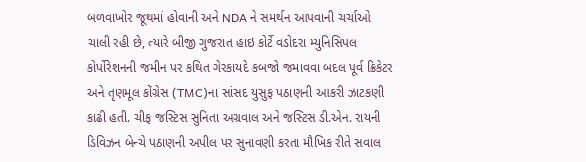બળવાખોર જૂથમાં હોવાની અને NDA ને સમર્થન આપવાની ચર્ચાઓ ચાલી રહી છે, ત્યારે બીજી ગુજરાત હાઇ કોર્ટે વડોદરા મ્યુનિસિપલ કોર્પોરેશનની જમીન પર કથિત ગેરકાયદે કબજો જમાવવા બદલ પૂર્વ ક્રિકેટર અને તૃણમૂલ કોંગ્રેસ (TMC)ના સાંસદ યુસુફ પઠાણની આકરી ઝાટકણી કાઢી હતી. ચીફ જસ્ટિસ સુનિતા અગ્રવાલ અને જસ્ટિસ ડી.એન. રાયની ડિવિઝન બેન્ચે પઠાણની અપીલ પર સુનાવણી કરતા મૌખિક રીતે સવાલ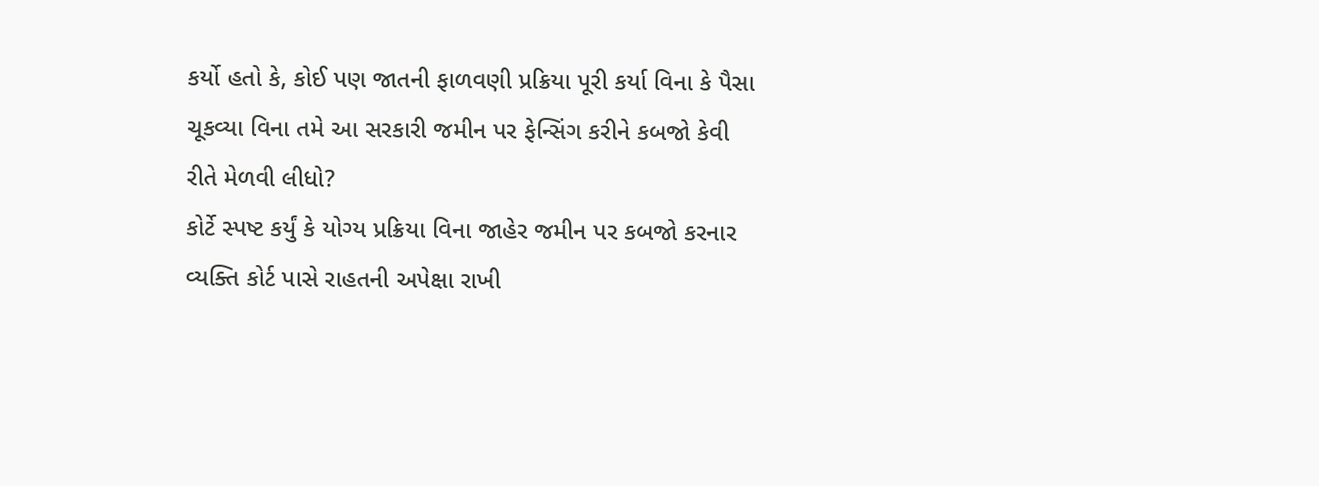કર્યો હતો કે, કોઈ પણ જાતની ફાળવણી પ્રક્રિયા પૂરી કર્યા વિના કે પૈસા ચૂકવ્યા વિના તમે આ સરકારી જમીન પર ફેન્સિંગ કરીને કબજો કેવી રીતે મેળવી લીધો?
કોર્ટે સ્પષ્ટ કર્યું કે યોગ્ય પ્રક્રિયા વિના જાહેર જમીન પર કબજો કરનાર વ્યક્તિ કોર્ટ પાસે રાહતની અપેક્ષા રાખી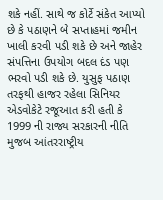શકે નહીં. સાથે જ કોર્ટે સંકેત આપ્યો છે કે પઠાણને બે સપ્તાહમાં જમીન ખાલી કરવી પડી શકે છે અને જાહેર સંપત્તિના ઉપયોગ બદલ દંડ પણ ભરવો પડી શકે છે. યુસુફ પઠાણ તરફથી હાજર રહેલા સિનિયર એડવોકેટે રજૂઆત કરી હતી કે 1999 ની રાજ્ય સરકારની નીતિ મુજબ આંતરરાષ્ટ્રીય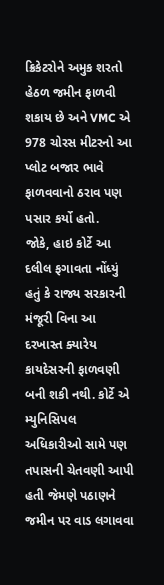ક્રિકેટરોને અમુક શરતો હેઠળ જમીન ફાળવી શકાય છે અને VMC એ 978 ચોરસ મીટરનો આ પ્લોટ બજાર ભાવે ફાળવવાનો ઠરાવ પણ પસાર કર્યો હતો.
જોકે, હાઇ કોર્ટે આ દલીલ ફગાવતા નોંધ્યું હતું કે રાજ્ય સરકારની મંજૂરી વિના આ દરખાસ્ત ક્યારેય કાયદેસરની ફાળવણી બની શકી નથી. કોર્ટે એ મ્યુનિસિપલ અધિકારીઓ સામે પણ તપાસની ચેતવણી આપી હતી જેમણે પઠાણને જમીન પર વાડ લગાવવા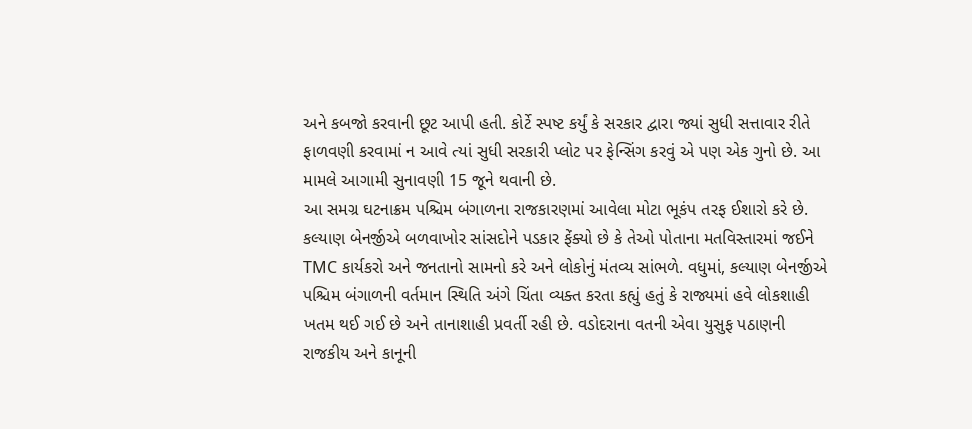અને કબજો કરવાની છૂટ આપી હતી. કોર્ટે સ્પષ્ટ કર્યું કે સરકાર દ્વારા જ્યાં સુધી સત્તાવાર રીતે ફાળવણી કરવામાં ન આવે ત્યાં સુધી સરકારી પ્લોટ પર ફેન્સિંગ કરવું એ પણ એક ગુનો છે. આ મામલે આગામી સુનાવણી 15 જૂને થવાની છે.
આ સમગ્ર ઘટનાક્રમ પશ્ચિમ બંગાળના રાજકારણમાં આવેલા મોટા ભૂકંપ તરફ ઈશારો કરે છે. કલ્યાણ બેનર્જીએ બળવાખોર સાંસદોને પડકાર ફેંક્યો છે કે તેઓ પોતાના મતવિસ્તારમાં જઈને TMC કાર્યકરો અને જનતાનો સામનો કરે અને લોકોનું મંતવ્ય સાંભળે. વધુમાં, કલ્યાણ બેનર્જીએ પશ્ચિમ બંગાળની વર્તમાન સ્થિતિ અંગે ચિંતા વ્યક્ત કરતા કહ્યું હતું કે રાજ્યમાં હવે લોકશાહી ખતમ થઈ ગઈ છે અને તાનાશાહી પ્રવર્તી રહી છે. વડોદરાના વતની એવા યુસુફ પઠાણની રાજકીય અને કાનૂની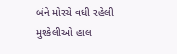બંને મોરચે વધી રહેલી મુશ્કેલીઓ હાલ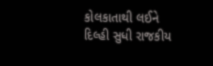કોલકાતાથી લઈને દિલ્હી સુધી રાજકીય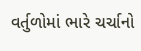વર્તુળોમાં ભારે ચર્ચાનો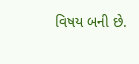વિષય બની છે.